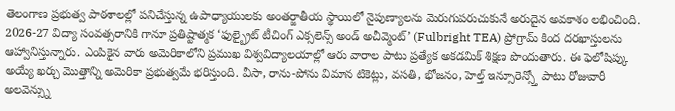తెలంగాణ ప్రభుత్వ పాఠశాలల్లో పనిచేస్తున్న ఉపాధ్యాయులకు అంతర్జాతీయ స్థాయిలో నైపుణ్యాలను మెరుగుపరుచుకునే అరుదైన అవకాశం లభించింది. 2026-27 విద్యా సంవత్సరానికి గానూ ప్రతిష్టాత్మక ‘ఫుల్బ్రైట్ టీచింగ్ ఎక్సలెన్స్ అండ్ అచీవ్మెంట్’ (Fulbright TEA) ప్రోగ్రామ్ కింద దరఖాస్తులను ఆహ్వానిస్తున్నారు. ఎంపికైన వారు అమెరికాలోని ప్రముఖ విశ్వవిద్యాలయాల్లో ఆరు వారాల పాటు ప్రత్యేక అకడమిక్ శిక్షణ పొందుతారు. ఈ ఫెలోషిప్కు అయ్యే ఖర్చు మొత్తాన్ని అమెరికా ప్రభుత్వమే భరిస్తుంది. వీసా, రాను-పోను విమాన టికెట్లు, వసతి, భోజనం, హెల్త్ ఇన్సూరెన్స్తో పాటు రోజువారీ అలవెన్స్ను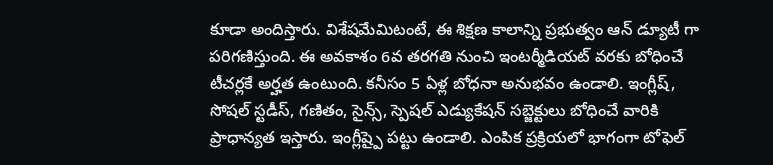కూడా అందిస్తారు. విశేషమేమిటంటే, ఈ శిక్షణ కాలాన్ని ప్రభుత్వం ఆన్ డ్యూటీ గా పరిగణిస్తుంది. ఈ అవకాశం 6వ తరగతి నుంచి ఇంటర్మీడియట్ వరకు బోధించే టీచర్లకే అర్హత ఉంటుంది. కనీసం 5 ఏళ్ల బోధనా అనుభవం ఉండాలి. ఇంగ్లీష్, సోషల్ స్టడీస్, గణితం, సైన్స్, స్పెషల్ ఎడ్యుకేషన్ సబ్జెక్టులు బోధించే వారికి ప్రాధాన్యత ఇస్తారు. ఇంగ్లీష్పై పట్టు ఉండాలి. ఎంపిక ప్రక్రియలో భాగంగా టోఫెల్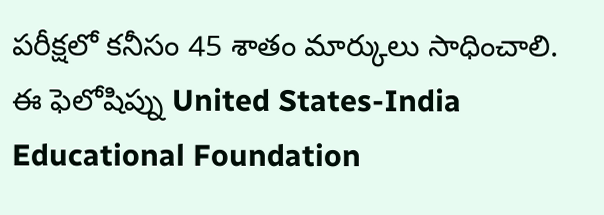పరీక్షలో కనీసం 45 శాతం మార్కులు సాధించాలి.
ఈ ఫెలోషిప్ను United States-India Educational Foundation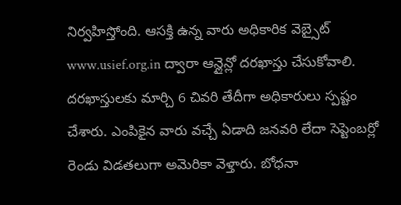నిర్వహిస్తోంది. ఆసక్తి ఉన్న వారు అధికారిక వెబ్సైట్ www.usief.org.in ద్వారా ఆన్లైన్లో దరఖాస్తు చేసుకోవాలి. దరఖాస్తులకు మార్చి 6 చివరి తేదీగా అధికారులు స్పష్టం చేశారు. ఎంపికైన వారు వచ్చే ఏడాది జనవరి లేదా సెప్టెంబర్లో రెండు విడతలుగా అమెరికా వెళ్తారు. బోధనా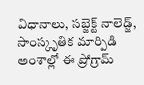విధానాలు, సబ్జెక్ట్ నాలెడ్జ్, సాంస్కృతిక మార్పిడి అంశాల్లో ఈ ప్రోగ్రామ్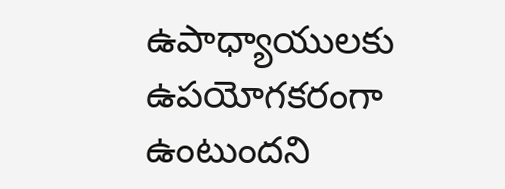ఉపాధ్యాయులకు ఉపయోగకరంగా ఉంటుందని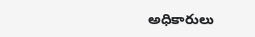అధికారులు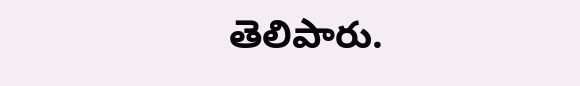తెలిపారు.